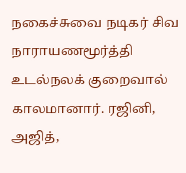நகைச்சுவை நடிகர் சிவ நாராயணமூர்த்தி
உடல்நலக் குறைவால் காலமானார். ரஜினி, அஜித்,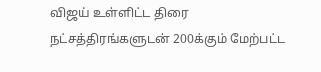விஜய் உள்ளிட்ட திரை நட்சத்திரங்களுடன் 200க்கும் மேற்பட்ட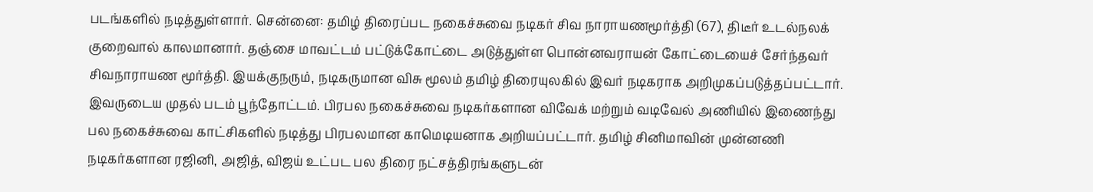படங்களில் நடித்துள்ளார். சென்னை: தமிழ் திரைப்பட நகைச்சுவை நடிகர் சிவ நாராயணமூர்த்தி (67), திடீர் உடல்நலக் குறைவால் காலமானார். தஞ்சை மாவட்டம் பட்டுக்கோட்டை அடுத்துள்ள பொன்னவராயன் கோட்டையைச் சேர்ந்தவர் சிவநாராயண மூர்த்தி. இயக்குநரும், நடிகருமான விசு மூலம் தமிழ் திரையுலகில் இவர் நடிகராக அறிமுகப்படுத்தப்பட்டார். இவருடைய முதல் படம் பூந்தோட்டம். பிரபல நகைச்சுவை நடிகர்களான விவேக் மற்றும் வடிவேல் அணியில் இணைந்து பல நகைச்சுவை காட்சிகளில் நடித்து பிரபலமான காமெடியனாக அறியப்பட்டார். தமிழ் சினிமாவின் முன்னணி நடிகர்களான ரஜினி, அஜித், விஜய் உட்பட பல திரை நட்சத்திரங்களுடன்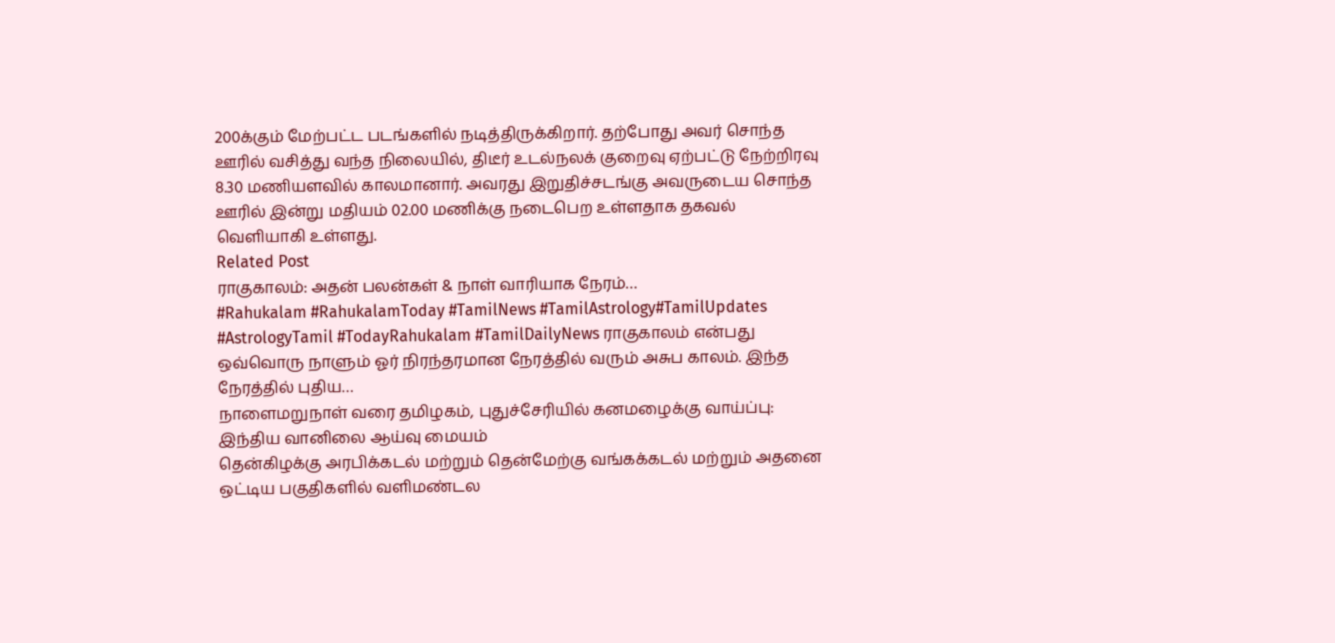200க்கும் மேற்பட்ட படங்களில் நடித்திருக்கிறார். தற்போது அவர் சொந்த ஊரில் வசித்து வந்த நிலையில், திடீர் உடல்நலக் குறைவு ஏற்பட்டு நேற்றிரவு 8.30 மணியளவில் காலமானார். அவரது இறுதிச்சடங்கு அவருடைய சொந்த ஊரில் இன்று மதியம் 02.00 மணிக்கு நடைபெற உள்ளதாக தகவல் வெளியாகி உள்ளது.
Related Post
ராகுகாலம்: அதன் பலன்கள் & நாள் வாரியாக நேரம்…
#Rahukalam #RahukalamToday #TamilNews #TamilAstrology#TamilUpdates #AstrologyTamil #TodayRahukalam #TamilDailyNews ராகுகாலம் என்பது ஒவ்வொரு நாளும் ஓர் நிரந்தரமான நேரத்தில் வரும் அசுப காலம். இந்த நேரத்தில் புதிய…
நாளைமறுநாள் வரை தமிழகம், புதுச்சேரியில் கனமழைக்கு வாய்ப்பு: இந்திய வானிலை ஆய்வு மையம்
தென்கிழக்கு அரபிக்கடல் மற்றும் தென்மேற்கு வங்கக்கடல் மற்றும் அதனை ஒட்டிய பகுதிகளில் வளிமண்டல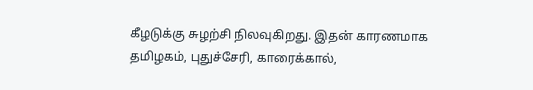கீழடுக்கு சுழற்சி நிலவுகிறது. இதன் காரணமாக தமிழகம், புதுச்சேரி, காரைக்கால்,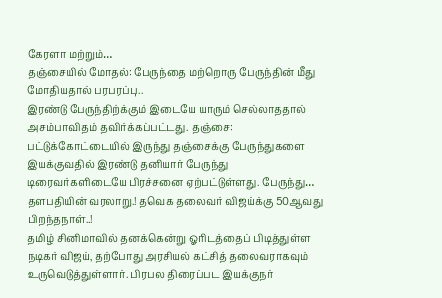கேரளா மற்றும்…
தஞ்சையில் மோதல்: பேருந்தை மற்றொரு பேருந்தின் மீது மோதியதால் பரபரப்பு..
இரண்டு பேருந்திற்க்கும் இடையே யாரும் செல்லாததால் அசம்பாவிதம் தவிர்க்கப்பட்டது. தஞ்சை: பட்டுக்கோட்டையில் இருந்து தஞ்சைக்கு பேருந்துகளை இயக்குவதில் இரண்டு தனியார் பேருந்து டிரைவர்களிடையே பிரச்சனை ஏற்பட்டுள்ளது. பேருந்து…
தளபதியின் வரலாறு.! தவெக தலைவர் விஜய்க்கு 50ஆவது பிறந்தநாள்..!
தமிழ் சினிமாவில் தனக்கென்று ஓரிடத்தைப் பிடித்துள்ள நடிகர் விஜய், தற்போது அரசியல் கட்சித் தலைவராகவும் உருவெடுத்துள்ளார். பிரபல திரைப்பட இயக்குநர்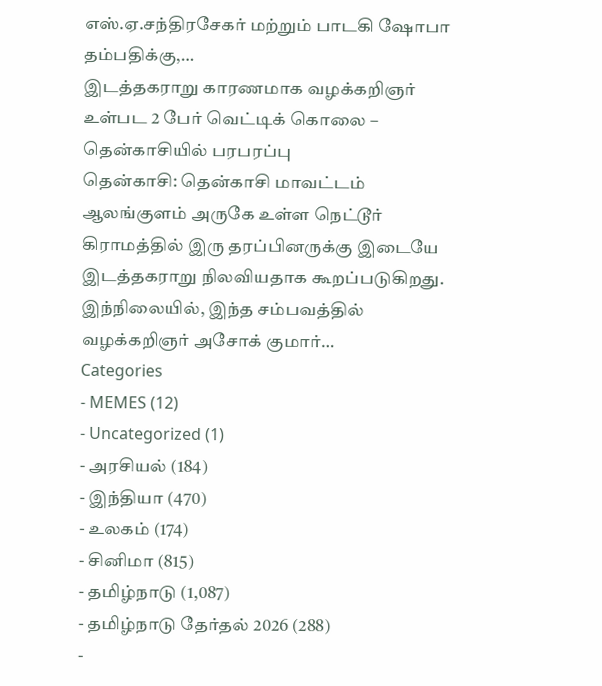எஸ்.ஏ.சந்திரசேகர் மற்றும் பாடகி ஷோபா தம்பதிக்கு,…
இடத்தகராறு காரணமாக வழக்கறிஞர் உள்பட 2 பேர் வெட்டிக் கொலை – தென்காசியில் பரபரப்பு
தென்காசி: தென்காசி மாவட்டம் ஆலங்குளம் அருகே உள்ள நெட்டூர் கிராமத்தில் இரு தரப்பினருக்கு இடையே இடத்தகராறு நிலவியதாக கூறப்படுகிறது. இந்நிலையில், இந்த சம்பவத்தில் வழக்கறிஞர் அசோக் குமார்…
Categories
- MEMES (12)
- Uncategorized (1)
- அரசியல் (184)
- இந்தியா (470)
- உலகம் (174)
- சினிமா (815)
- தமிழ்நாடு (1,087)
- தமிழ்நாடு தேர்தல் 2026 (288)
-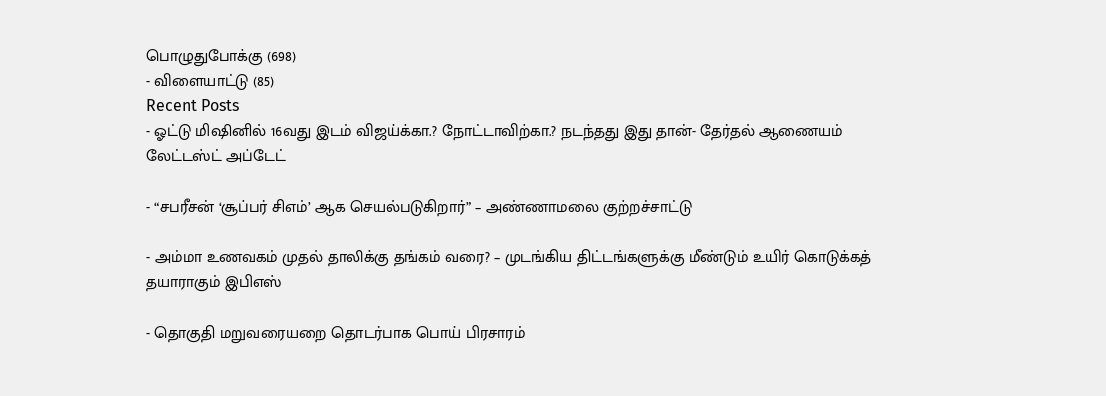பொழுதுபோக்கு (698)
- விளையாட்டு (85)
Recent Posts
- ஓட்டு மிஷினில் 16வது இடம் விஜய்க்கா.? நோட்டாவிற்கா.? நடந்தது இது தான்- தேர்தல் ஆணையம் லேட்டஸ்ட் அப்டேட்

- “சபரீசன் ‘சூப்பர் சிஎம்’ ஆக செயல்படுகிறார்” – அண்ணாமலை குற்றச்சாட்டு

- அம்மா உணவகம் முதல் தாலிக்கு தங்கம் வரை? – முடங்கிய திட்டங்களுக்கு மீண்டும் உயிர் கொடுக்கத் தயாராகும் இபிஎஸ்

- தொகுதி மறுவரையறை தொடர்பாக பொய் பிரசாரம்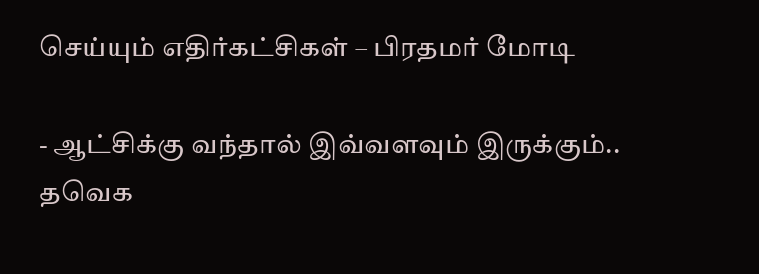செய்யும் எதிர்கட்சிகள் – பிரதமர் மோடி

- ஆட்சிக்கு வந்தால் இவ்வளவும் இருக்கும்.. தவெக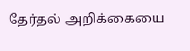தேர்தல் அறிக்கையை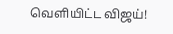வெளியிட்ட விஜய்!